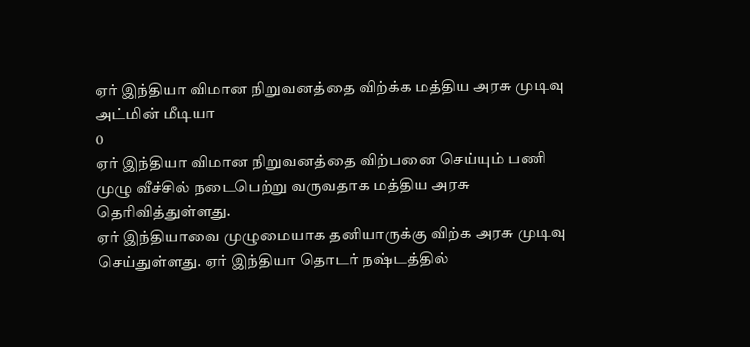ஏர் இந்தியா விமான நிறுவனத்தை விற்க்க மத்திய அரசு முடிவு
அட்மின் மீடியா
0
ஏர் இந்தியா விமான நிறுவனத்தை விற்பனை செய்யும் பணி முழு வீச்சில் நடைபெற்று வருவதாக மத்திய அரசு தெரிவித்துள்ளது.
ஏர் இந்தியாவை முழுமையாக தனியாருக்கு விற்க அரசு முடிவு செய்துள்ளது. ஏர் இந்தியா தொடர் நஷ்டத்தில்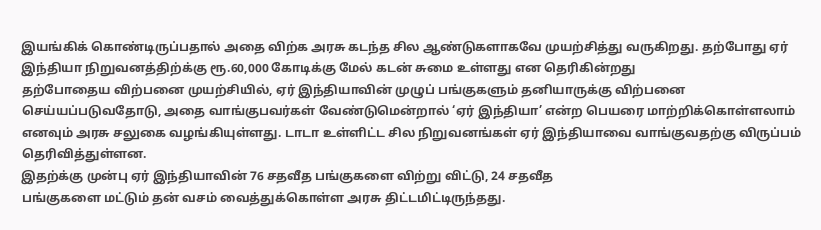இயங்கிக் கொண்டிருப்பதால் அதை விற்க அரசு கடந்த சில ஆண்டுகளாகவே முயற்சித்து வருகிறது. தற்போது ஏர் இந்தியா நிறுவனத்திற்க்கு ரூ.60,000 கோடிக்கு மேல் கடன் சுமை உள்ளது என தெரிகின்றது
தற்போதைய விற்பனை முயற்சியில், ஏர் இந்தியாவின் முழுப் பங்குகளும் தனியாருக்கு விற்பனை செய்யப்படுவதோடு, அதை வாங்குபவர்கள் வேண்டுமென்றால் ‘ஏர் இந்தியா’ என்ற பெயரை மாற்றிக்கொள்ளலாம் எனவும் அரசு சலுகை வழங்கியுள்ளது. டாடா உள்ளிட்ட சில நிறுவனங்கள் ஏர் இந்தியாவை வாங்குவதற்கு விருப்பம் தெரிவித்துள்ளன.
இதற்க்கு முன்பு ஏர் இந்தியாவின் 76 சதவீத பங்குகளை விற்று விட்டு, 24 சதவீத
பங்குகளை மட்டும் தன் வசம் வைத்துக்கொள்ள அரசு திட்டமிட்டிருந்தது.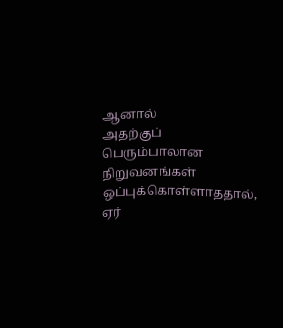ஆனால்
அதற்குப் பெரும்பாலான நிறுவனங்கள் ஒப்புக்கொள்ளாததால், ஏர்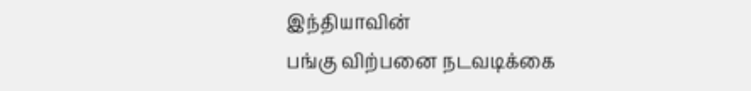இந்தியாவின்
பங்கு விற்பனை நடவடிக்கை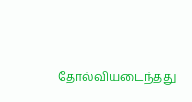தோல்வியடைந்தது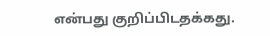என்பது குறிப்பிடதக்கது.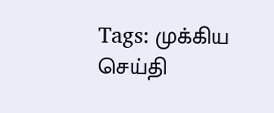Tags: முக்கிய செய்தி